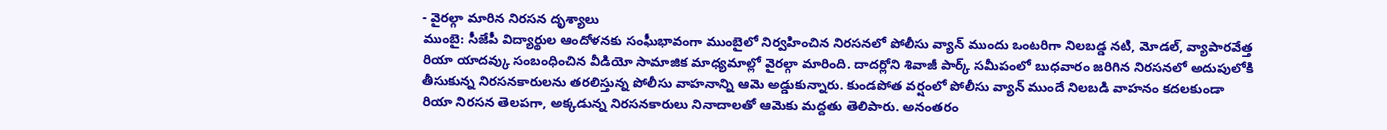- వైరల్గా మారిన నిరసన దృశ్యాలు
ముంబై: సీజేపీ విద్యార్థుల ఆందోళనకు సంఘీభావంగా ముంబైలో నిర్వహించిన నిరసనలో పోలీసు వ్యాన్ ముందు ఒంటరిగా నిలబడ్డ నటి, మోడల్, వ్యాపారవేత్త రియా యాదవ్కు సంబంధించిన వీడియో సామాజిక మాధ్యమాల్లో వైరల్గా మారింది. దాదర్లోని శివాజీ పార్క్ సమీపంలో బుధవారం జరిగిన నిరసనలో అదుపులోకి తీసుకున్న నిరసనకారులను తరలిస్తున్న పోలీసు వాహనాన్ని ఆమె అడ్డుకున్నారు. కుండపోత వర్షంలో పోలీసు వ్యాన్ ముందే నిలబడి వాహనం కదలకుండా రియా నిరసన తెలపగా, అక్కడున్న నిరసనకారులు నినాదాలతో ఆమెకు మద్దతు తెలిపారు. అనంతరం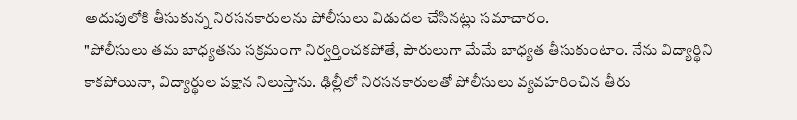అదుపులోకి తీసుకున్న నిరసనకారులను పోలీసులు విడుదల చేసినట్లు సమాచారం.
"పోలీసులు తమ బాధ్యతను సక్రమంగా నిర్వర్తించకపోతే, పౌరులుగా మేమే బాధ్యత తీసుకుంటాం. నేను విద్యార్థిని కాకపోయినా, విద్యార్థుల పక్షాన నిలుస్తాను. ఢిల్లీలో నిరసనకారులతో పోలీసులు వ్యవహరించిన తీరు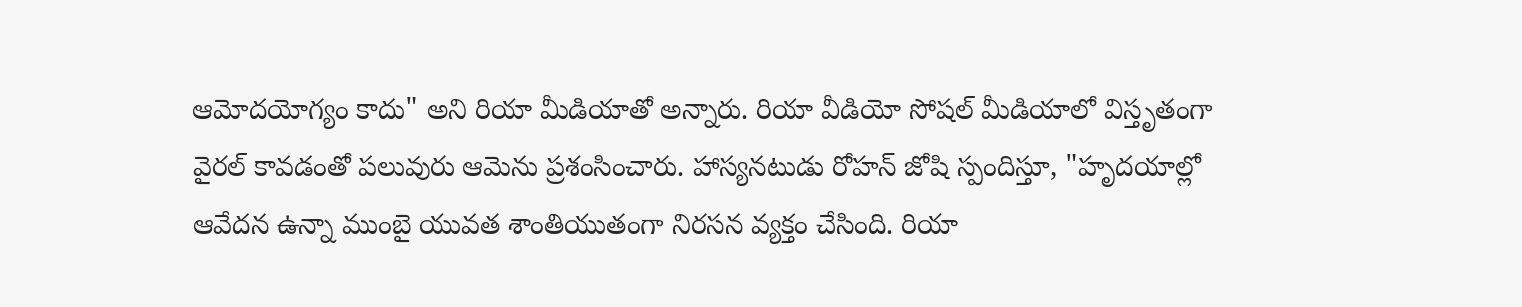ఆమోదయోగ్యం కాదు" అని రియా మీడియాతో అన్నారు. రియా వీడియో సోషల్ మీడియాలో విస్తృతంగా వైరల్ కావడంతో పలువురు ఆమెను ప్రశంసించారు. హాస్యనటుడు రోహన్ జోషి స్పందిస్తూ, "హృదయాల్లో ఆవేదన ఉన్నా ముంబై యువత శాంతియుతంగా నిరసన వ్యక్తం చేసింది. రియా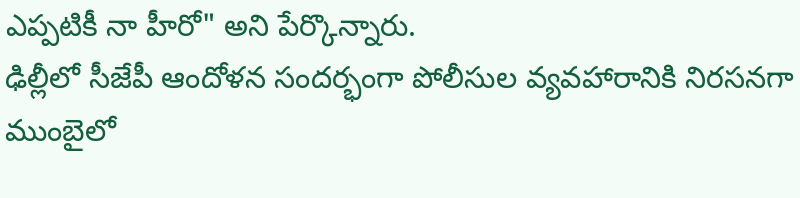ఎప్పటికీ నా హీరో" అని పేర్కొన్నారు.
ఢిల్లీలో సీజేపీ ఆందోళన సందర్భంగా పోలీసుల వ్యవహారానికి నిరసనగా ముంబైలో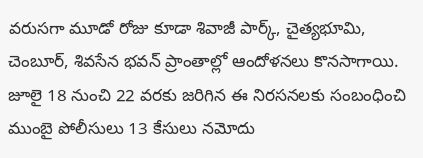వరుసగా మూడో రోజు కూడా శివాజీ పార్క్, చైత్యభూమి, చెంబూర్, శివసేన భవన్ ప్రాంతాల్లో ఆందోళనలు కొనసాగాయి. జూలై 18 నుంచి 22 వరకు జరిగిన ఈ నిరసనలకు సంబంధించి ముంబై పోలీసులు 13 కేసులు నమోదు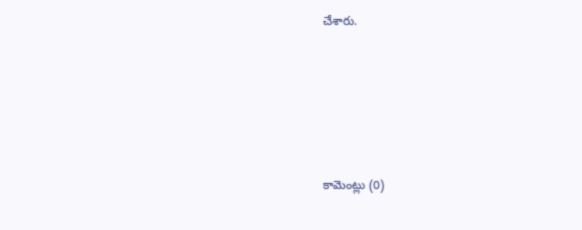చేశారు.







కామెంట్లు (0)